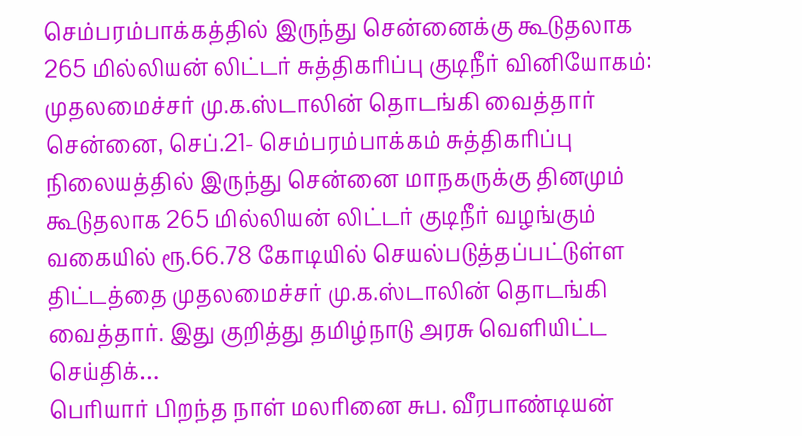செம்பரம்பாக்கத்தில் இருந்து சென்னைக்கு கூடுதலாக 265 மில்லியன் லிட்டர் சுத்திகரிப்பு குடிநீர் வினியோகம்: முதலமைச்சர் மு.க.ஸ்டாலின் தொடங்கி வைத்தார்
சென்னை, செப்.21- செம்பரம்பாக்கம் சுத்திகரிப்பு நிலையத்தில் இருந்து சென்னை மாநகருக்கு தினமும் கூடுதலாக 265 மில்லியன் லிட்டர் குடிநீர் வழங்கும் வகையில் ரூ.66.78 கோடியில் செயல்படுத்தப்பட்டுள்ள திட்டத்தை முதலமைச்சர் மு.க.ஸ்டாலின் தொடங்கி வைத்தார். இது குறித்து தமிழ்நாடு அரசு வெளியிட்ட செய்திக்…
பெரியார் பிறந்த நாள் மலரினை சுப. வீரபாண்டியன்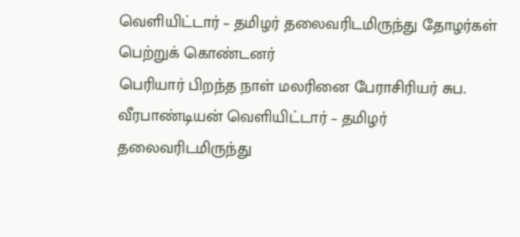வெளியிட்டார் – தமிழர் தலைவரிடமிருந்து தோழர்கள் பெற்றுக் கொண்டனர்
பெரியார் பிறந்த நாள் மலரினை பேராசிரியர் சுப. வீரபாண்டியன் வெளியிட்டார் – தமிழர் தலைவரிடமிருந்து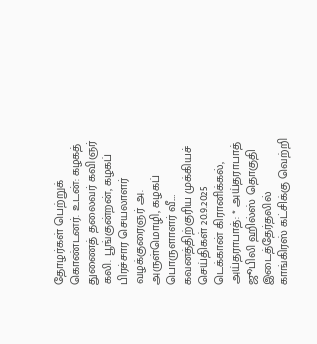தோழர்கள் பெற்றுக் கொண்டனர். உடன்: கழகத் துணைத் தலைவர் கவிஞர் கலி. பூங்குன்றன், கழகப் பிரச்சார செயலாளர் வழக்குரைஞர் அ. அருள்மொழி, கழகப் பொருளாளர் வீ.…
கவனத்திற்குரிய முக்கியச் செய்திகள் 20.9.2025
டெக்கான் கிரானிக்கல், அய்தராபாத்: * அய்தராபாத் ஜூபிலி ஹில்ஸ் தொகுதி இடைத்தேர்தலில் காங்கிரஸ் கட்சிக்கு வெற்றி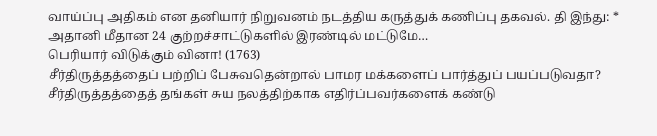வாய்ப்பு அதிகம் என தனியார் நிறுவனம் நடத்திய கருத்துக் கணிப்பு தகவல். தி இந்து: * அதானி மீதான 24 குற்றச்சாட்டுகளில் இரண்டில் மட்டுமே…
பெரியார் விடுக்கும் வினா! (1763)
சீர்திருத்தத்தைப் பற்றிப் பேசுவதென்றால் பாமர மக்களைப் பார்த்துப் பயப்படுவதா? சீர்திருத்தத்தைத் தங்கள் சுய நலத்திற்காக எதிர்ப்பவர்களைக் கண்டு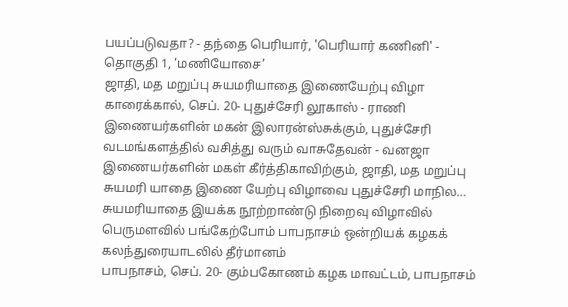பயப்படுவதா? - தந்தை பெரியார், 'பெரியார் கணினி' - தொகுதி 1, ‘மணியோசை’
ஜாதி, மத மறுப்பு சுயமரியாதை இணையேற்பு விழா
காரைக்கால், செப். 20- புதுச்சேரி லூகாஸ் - ராணி இணையர்களின் மகன் இலாரன்ஸ்சுக்கும், புதுச்சேரி வடமங்களத்தில் வசித்து வரும் வாசுதேவன் - வனஜா இணையர்களின் மகள் கீர்த்திகாவிற்கும், ஜாதி, மத மறுப்பு சுயமரி யாதை இணை யேற்பு விழாவை புதுச்சேரி மாநில…
சுயமரியாதை இயக்க நூற்றாண்டு நிறைவு விழாவில் பெருமளவில் பங்கேற்போம் பாபநாசம் ஒன்றியக் கழகக் கலந்துரையாடலில் தீர்மானம்
பாபநாசம், செப். 20- கும்பகோணம் கழக மாவட்டம், பாபநாசம்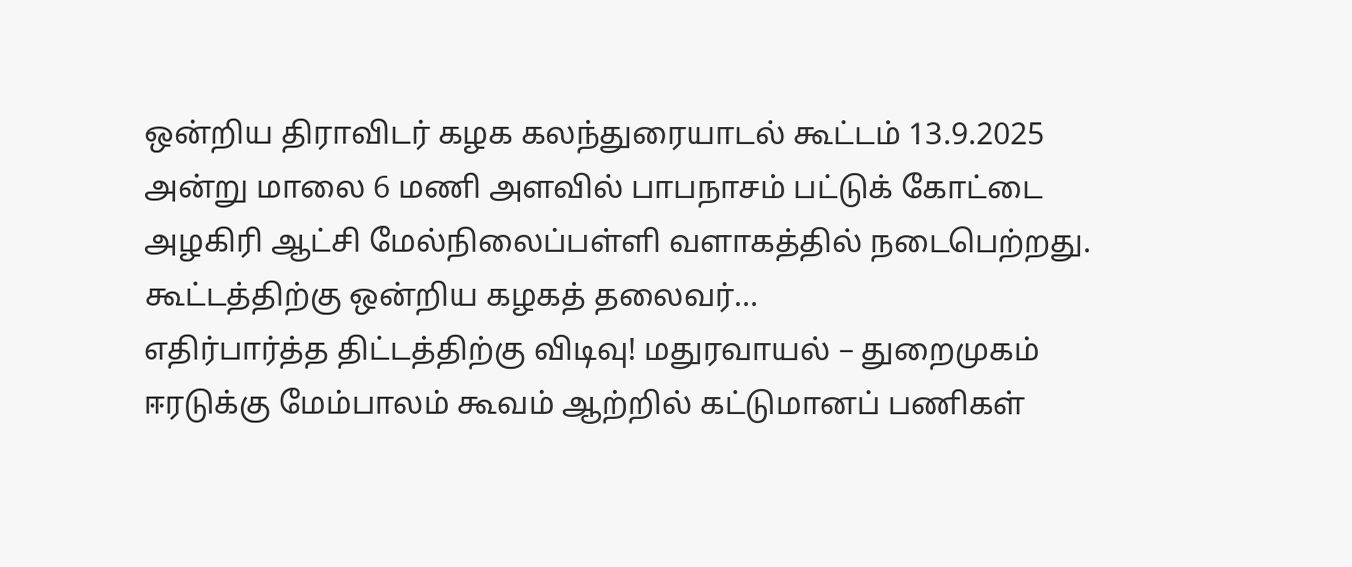ஒன்றிய திராவிடர் கழக கலந்துரையாடல் கூட்டம் 13.9.2025 அன்று மாலை 6 மணி அளவில் பாபநாசம் பட்டுக் கோட்டை அழகிரி ஆட்சி மேல்நிலைப்பள்ளி வளாகத்தில் நடைபெற்றது. கூட்டத்திற்கு ஒன்றிய கழகத் தலைவர்…
எதிர்பார்த்த திட்டத்திற்கு விடிவு! மதுரவாயல் – துறைமுகம் ஈரடுக்கு மேம்பாலம் கூவம் ஆற்றில் கட்டுமானப் பணிகள்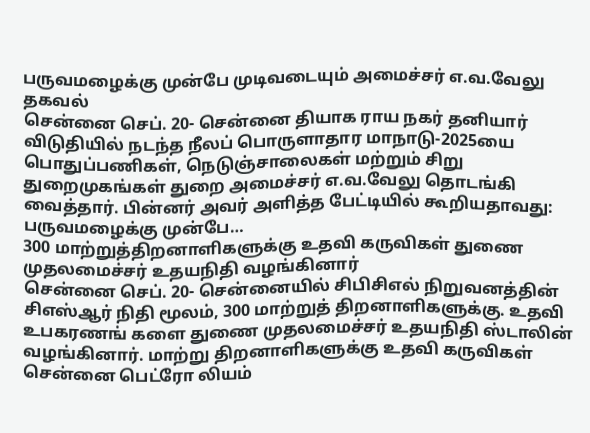பருவமழைக்கு முன்பே முடிவடையும் அமைச்சர் எ.வ.வேலு தகவல்
சென்னை செப். 20- சென்னை தியாக ராய நகர் தனியார் விடுதியில் நடந்த நீலப் பொருளாதார மாநாடு-2025யை பொதுப்பணிகள், நெடுஞ்சாலைகள் மற்றும் சிறு துறைமுகங்கள் துறை அமைச்சர் எ.வ.வேலு தொடங்கி வைத்தார். பின்னர் அவர் அளித்த பேட்டியில் கூறியதாவது: பருவமழைக்கு முன்பே…
300 மாற்றுத்திறனாளிகளுக்கு உதவி கருவிகள் துணை முதலமைச்சர் உதயநிதி வழங்கினார்
சென்னை செப். 20- சென்னையில் சிபிசிஎல் நிறுவனத்தின் சிஎஸ்ஆர் நிதி மூலம், 300 மாற்றுத் திறனாளிகளுக்கு. உதவி உபகரணங் களை துணை முதலமைச்சர் உதயநிதி ஸ்டாலின் வழங்கினார். மாற்று திறனாளிகளுக்கு உதவி கருவிகள் சென்னை பெட்ரோ லியம்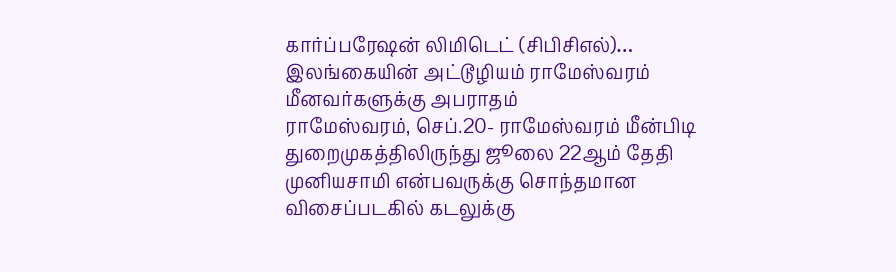கார்ப்பரேஷன் லிமிடெட் (சிபிசிஎல்)…
இலங்கையின் அட்டூழியம் ராமேஸ்வரம் மீனவர்களுக்கு அபராதம்
ராமேஸ்வரம், செப்.20- ராமேஸ்வரம் மீன்பிடி துறைமுகத்திலிருந்து ஜூலை 22ஆம் தேதி முனியசாமி என்பவருக்கு சொந்தமான விசைப்படகில் கடலுக்கு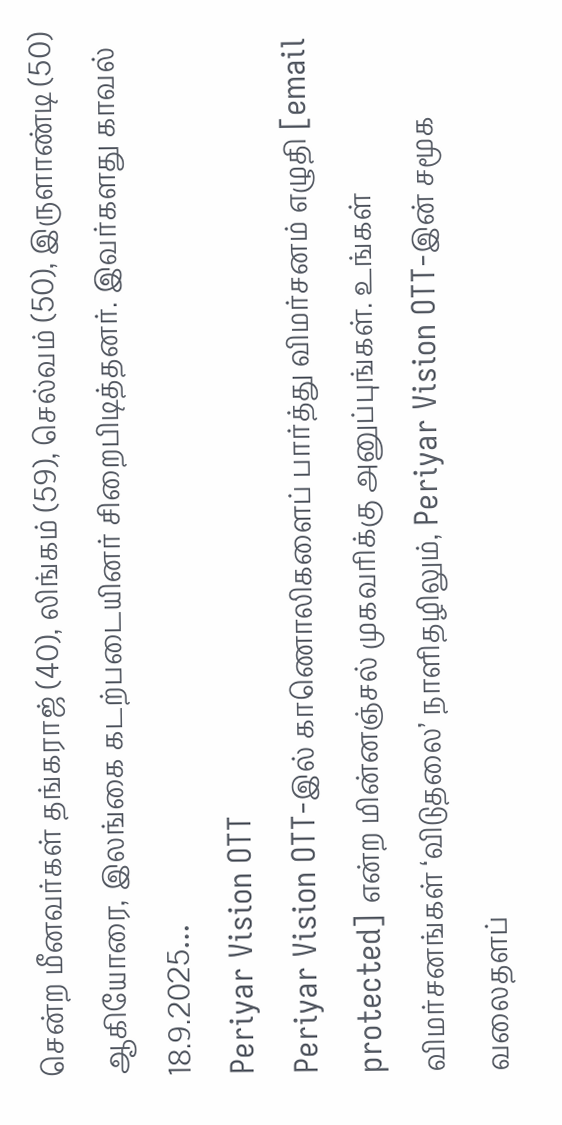சென்ற மீனவர்கள் தங்கராஜ் (40), லிங்கம் (59), செல்வம் (50), இருளாண்டி (50) ஆகியோரை, இலங்கை கடற்படையினர் சிறைபிடித்தனர். இவர்களது காவல் 18.9.2025…
Periyar Vision OTT
Periyar Vision OTT-இல் காணொலிகளைப் பார்த்து விமர்சனம் எழுதி [email protected] என்ற மின்னஞ்சல் முகவரிக்கு அனுப்புங்கள். உங்கள் விமர்சனங்கள் ‘விடுதலை’ நாளிதழிலும், Periyar Vision OTT-இன் சமூக வலைதளப்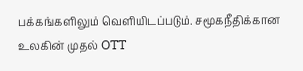பக்கங்களிலும் வெளியிடப்படும். சமூகநீதிக்கான உலகின் முதல் OTT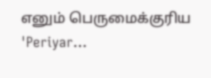எனும் பெருமைக்குரிய 'Periyar…